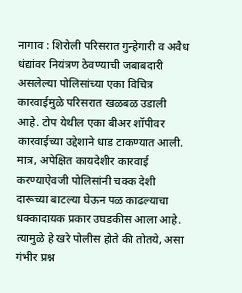नागाव : शिरोली परिसरात गुन्हेगारी व अवैध धंद्यांवर नियंत्रण ठेवण्याची जबाबदारी असलेल्या पोलिसांच्या एका विचित्र कारवाईमुळे परिसरात खळबळ उडाली आहे. टोप येथील एका बीअर शॉपीवर कारवाईच्या उद्देशाने धाड टाकण्यात आली. मात्र, अपेक्षित कायदेशीर कारवाई करण्याऐवजी पोलिसांनी चक्क देशी दारूच्या बाटल्या घेऊन पळ काढल्याचा धक्कादायक प्रकार उघडकीस आला आहे. त्यामुळे हे खरे पोलीस होते की तोतये, असा गंभीर प्रश्न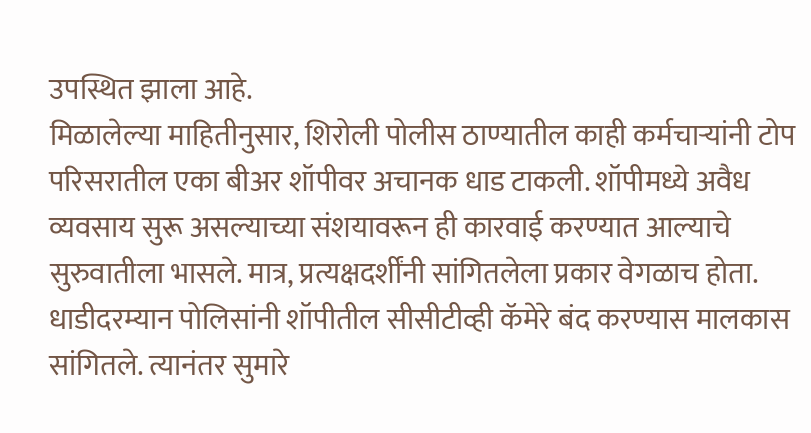उपस्थित झाला आहे.
मिळालेल्या माहितीनुसार, शिरोली पोलीस ठाण्यातील काही कर्मचाऱ्यांनी टोप परिसरातील एका बीअर शॉपीवर अचानक धाड टाकली. शॉपीमध्ये अवैध व्यवसाय सुरू असल्याच्या संशयावरून ही कारवाई करण्यात आल्याचे सुरुवातीला भासले. मात्र, प्रत्यक्षदर्शींनी सांगितलेला प्रकार वेगळाच होता. धाडीदरम्यान पोलिसांनी शॉपीतील सीसीटीव्ही कॅमेरे बंद करण्यास मालकास सांगितले. त्यानंतर सुमारे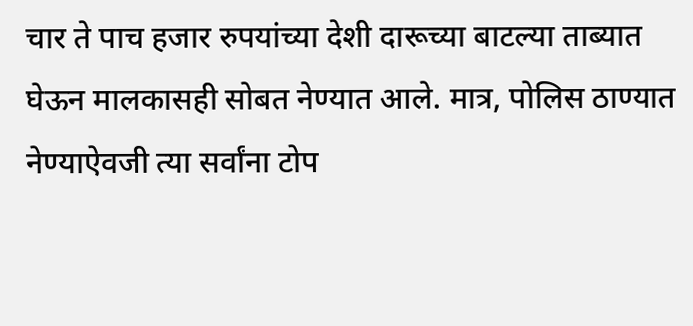चार ते पाच हजार रुपयांच्या देशी दारूच्या बाटल्या ताब्यात घेऊन मालकासही सोबत नेण्यात आले. मात्र, पोलिस ठाण्यात नेण्याऐवजी त्या सर्वांना टोप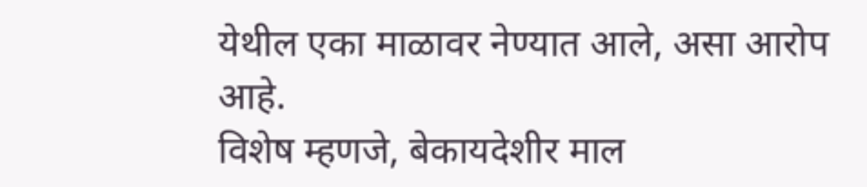येथील एका माळावर नेण्यात आले, असा आरोप आहे.
विशेष म्हणजे, बेकायदेशीर माल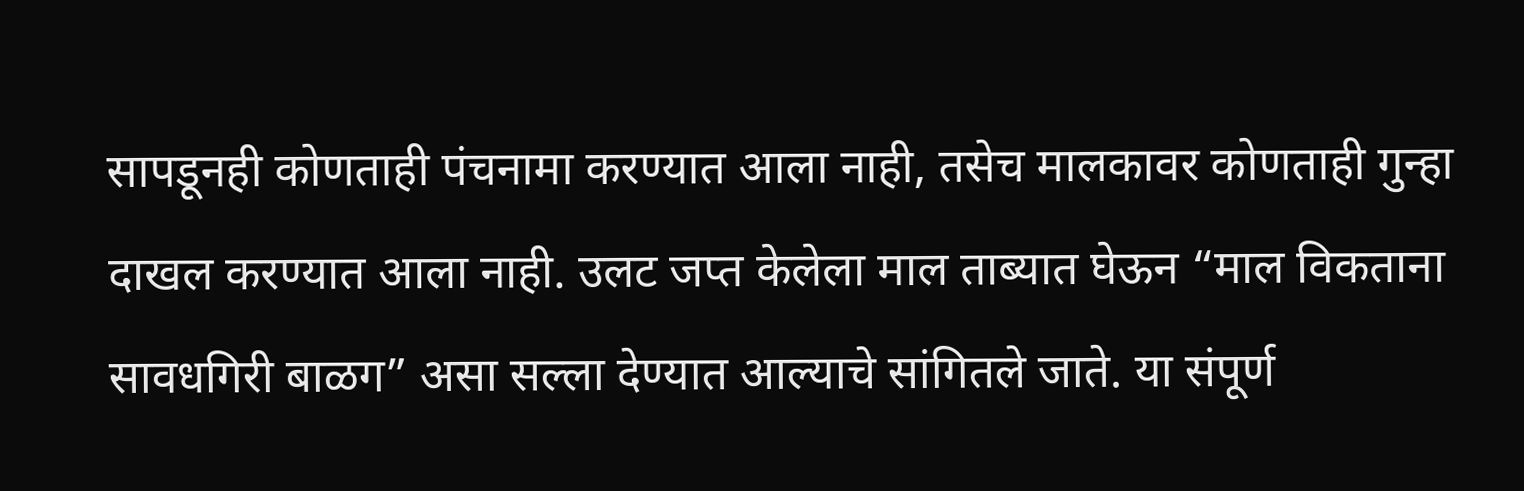सापडूनही कोणताही पंचनामा करण्यात आला नाही, तसेच मालकावर कोणताही गुन्हा दाखल करण्यात आला नाही. उलट जप्त केलेला माल ताब्यात घेऊन “माल विकताना सावधगिरी बाळग” असा सल्ला देण्यात आल्याचे सांगितले जाते. या संपूर्ण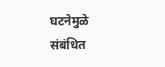घटनेमुळे संबंधित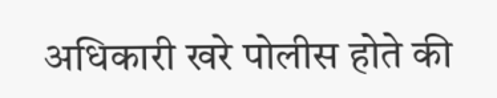अधिकारी खरे पोलीस होते की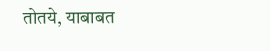तोतये, याबाबत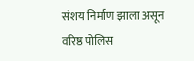संशय निर्माण झाला असून वरिष्ठ पोलिस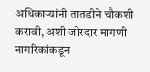अधिकाऱ्यांनी तातडीने चौकशी करावी, अशी जोरदार मागणी नागरिकांकडून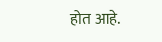होत आहे.